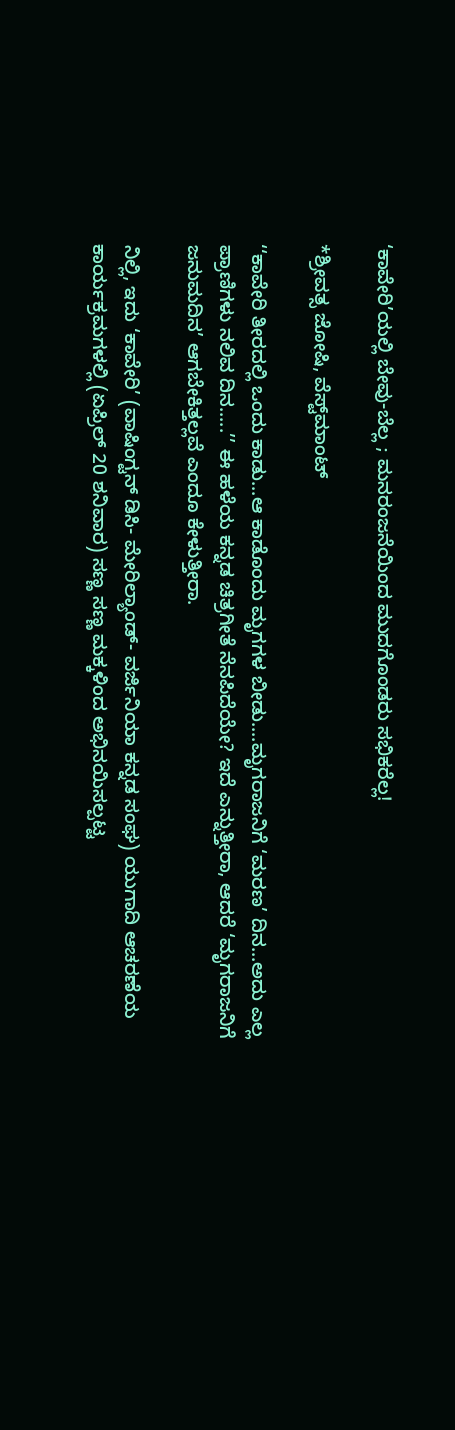‘ಕಾವೇರಿ’ಯಲ್ಲಿ ಬೇವು-ಬೆಲ್ಲ ; ಮನರಂಜನೆಯಿಂದ ಮುದಗೊಂಡರು ಸಭಿಕರೆಲ್ಲ!

*ಶ್ರೀವತ್ಸ ಜೋಷಿ, ವೆಸ್ಟ್‌ಮಾಂಟ್‌

‘‘ಕಾವೇರಿ ತೀರದಲ್ಲಿ ಒಂದು ಕಾಡು...ಆ ಕಾಡೊಂದು ಮೃಗಗಳ ಬೀಡು....ಮೃಗರಾಜನಿಗೆ ‘ಮರಣ’ ದಿನ...ಅದು ಎಲ್ಲ ಪ್ರಾಣಿಗಳು ನಲಿವ ದಿನ.....’’ ಈ ಹಳೆಯ ಕನ್ನಡ ಚಿತ್ರಗೀತೆ ನೆನಪಿದೆಯೇ? ಇದೆ ಎನ್ನುತ್ತೀರಾ, ಆದರೆ ‘ಮೃಗರಾಜನಿಗೆ ಜನುಮದಿನ’ ಆಗಬೇಕಿತ್ತಲ್ಲವೆ ಎಂದೂ ಕೇಳುತ್ತೀರಾ.

ನಿಲ್ಲಿ, ಇದು ‘ಕಾವೇರಿ’ (ವಾಷಿಂಗ್ಟನ್‌ ಡಿಸಿ- ಮೇರಿಲ್ಯಾಂಡ್‌- ವರ್ಜಿನಿಯಾ ಕನ್ನಡ ಸಂಘ) ಯುಗಾದಿ ಆಚರಣೆಯ ಕಾರ್ಯಕ್ರಮಗಳಲ್ಲಿ (ಏಪ್ರಿಲ್‌ 20 ಶನಿವಾರ) ಸಣ್ಣ ಸಣ್ಣ ಮಕ್ಕಳಿಂದ ಅಭಿನಯಿಸಲ್ಪಟ್ಟ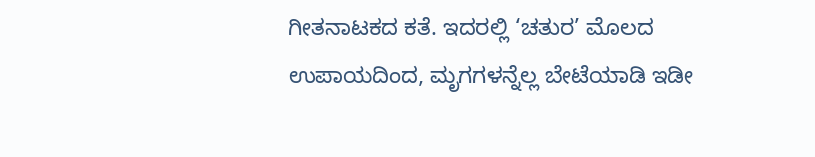ಗೀತನಾಟಕದ ಕತೆ. ಇದರಲ್ಲಿ ‘ಚತುರ’ ಮೊಲದ ಉಪಾಯದಿಂದ, ಮೃಗಗಳನ್ನೆಲ್ಲ ಬೇಟೆಯಾಡಿ ಇಡೀ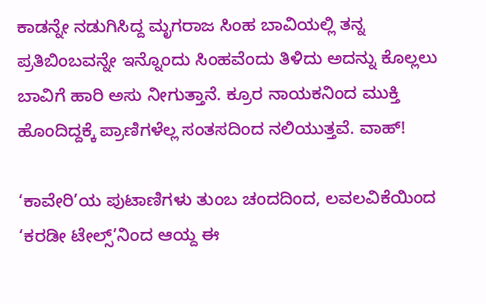ಕಾಡನ್ನೇ ನಡುಗಿಸಿದ್ದ ಮೃಗರಾಜ ಸಿಂಹ ಬಾವಿಯಲ್ಲಿ ತನ್ನ ಪ್ರತಿಬಿಂಬವನ್ನೇ ಇನ್ನೊಂದು ಸಿಂಹವೆಂದು ತಿಳಿದು ಅದನ್ನು ಕೊಲ್ಲಲು ಬಾವಿಗೆ ಹಾರಿ ಅಸು ನೀಗುತ್ತಾನೆ. ಕ್ರೂರ ನಾಯಕನಿಂದ ಮುಕ್ತಿ ಹೊಂದಿದ್ದಕ್ಕೆ ಪ್ರಾಣಿಗಳೆಲ್ಲ ಸಂತಸದಿಂದ ನಲಿಯುತ್ತವೆ. ವಾಹ್‌!

‘ಕಾವೇರಿ’ಯ ಪುಟಾಣಿಗಳು ತುಂಬ ಚಂದದಿಂದ, ಲವಲವಿಕೆಯಿಂದ ‘ಕರಡೀ ಟೇಲ್ಸ್‌’ನಿಂದ ಆಯ್ದ ಈ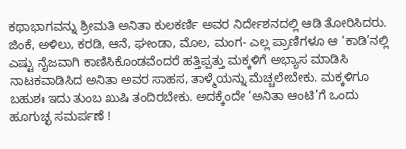ಕಥಾಭಾಗವನ್ನು ಶ್ರೀಮತಿ ಅನಿತಾ ಕುಲಕರ್ಣಿ ಅವರ ನಿರ್ದೇಶನದಲ್ಲಿ ಆಡಿ ತೋರಿಸಿದರು. ಜಿಂಕೆ, ಅಳಿಲು, ಕರಡಿ, ಆನೆ, ಘೕಂಡಾ, ಮೊಲ, ಮಂಗ- ಎಲ್ಲ ಪ್ರಾಣಿಗಳೂ ಆ ‘ಕಾಡಿ’ನಲ್ಲಿ ಎಷ್ಟು ನೈಜವಾಗಿ ಕಾಣಿಸಿಕೊಂಡವೆಂದರೆ ಹತ್ತಿಪ್ಪತ್ತು ಮಕ್ಕಳಿಗೆ ಅಭ್ಯಾಸ ಮಾಡಿಸಿ ನಾಟಕವಾಡಿಸಿದ ಅನಿತಾ ಅವರ ಸಾಹಸ, ತಾಳ್ಮೆಯನ್ನು ಮೆಚ್ಚಲೇಬೇಕು. ಮಕ್ಕಳಿಗೂ ಬಹುಶಃ ಇದು ತುಂಬ ಖುಷಿ ತಂದಿರಬೇಕು. ಅದಕ್ಕೆಂದೇ ‘ಅನಿತಾ ಆಂಟಿ’ಗೆ ಒಂದು ಹೂಗುಚ್ಛ ಸಮರ್ಪಣೆ !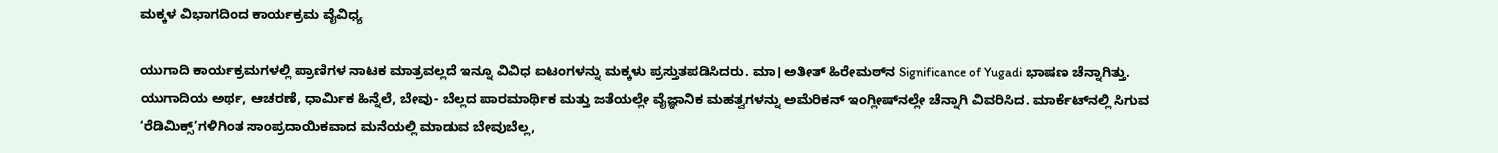ಮಕ್ಕಳ ವಿಭಾಗದಿಂದ ಕಾರ್ಯಕ್ರಮ ವೈವಿಧ್ಯ

ಯುಗಾದಿ ಕಾರ್ಯಕ್ರಮಗಳಲ್ಲಿ ಪ್ರಾಣಿಗಳ ನಾಟಕ ಮಾತ್ರವಲ್ಲದೆ ಇನ್ನೂ ವಿವಿಧ ಐಟಂಗಳನ್ನು ಮಕ್ಕಳು ಪ್ರಸ್ತುತಪಡಿಸಿದರು. ಮಾ। ಅತೀತ್‌ ಹಿರೇಮಠ್‌ನ Significance of Yugadi ಭಾಷಣ ಚೆನ್ನಾಗಿತ್ತು. ಯುಗಾದಿಯ ಅರ್ಥ, ಆಚರಣೆ, ಧಾರ್ಮಿಕ ಹಿನ್ನೆಲೆ, ಬೇವು- ಬೆಲ್ಲದ ಪಾರಮಾರ್ಥಿಕ ಮತ್ತು ಜತೆಯಲ್ಲೇ ವೈಜ್ಞಾನಿಕ ಮಹತ್ವಗಳನ್ನು ಅಮೆರಿಕನ್‌ ಇಂಗ್ಲೀಷ್‌ನಲ್ಲೇ ಚೆನ್ನಾಗಿ ವಿವರಿಸಿದ. ಮಾರ್ಕೆಟ್‌ನಲ್ಲಿ ಸಿಗುವ ‘ರೆಡಿಮಿಕ್ಸ್‌’ಗಳಿಗಿಂತ ಸಾಂಪ್ರದಾಯಿಕವಾದ ಮನೆಯಲ್ಲಿ ಮಾಡುವ ಬೇವುಬೆಲ್ಲ,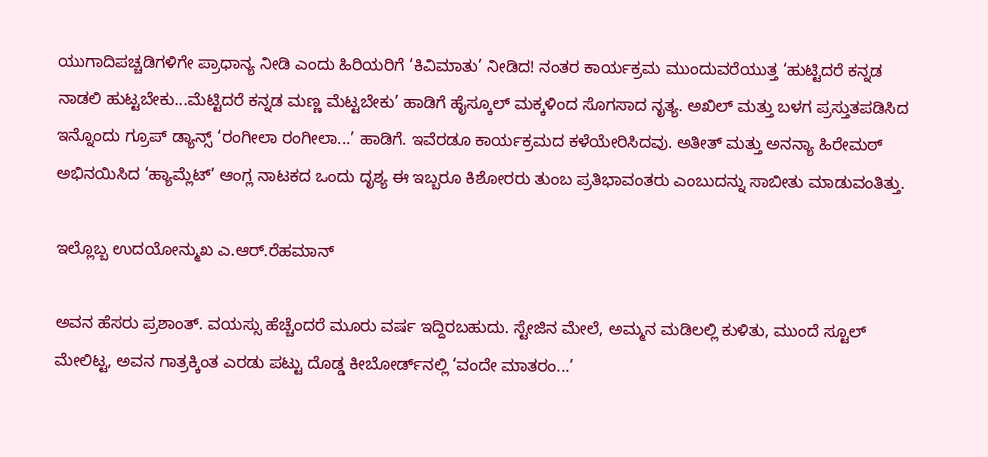ಯುಗಾದಿಪಚ್ಚಡಿಗಳಿಗೇ ಪ್ರಾಧಾನ್ಯ ನೀಡಿ ಎಂದು ಹಿರಿಯರಿಗೆ ‘ಕಿವಿಮಾತು’ ನೀಡಿದ! ನಂತರ ಕಾರ್ಯಕ್ರಮ ಮುಂದುವರೆಯುತ್ತ ‘ಹುಟ್ಟಿದರೆ ಕನ್ನಡ ನಾಡಲಿ ಹುಟ್ಟಬೇಕು...ಮೆಟ್ಟಿದರೆ ಕನ್ನಡ ಮಣ್ಣ ಮೆಟ್ಟಬೇಕು’ ಹಾಡಿಗೆ ಹೈಸ್ಕೂಲ್‌ ಮಕ್ಕಳಿಂದ ಸೊಗಸಾದ ನೃತ್ಯ. ಅಖಿಲ್‌ ಮತ್ತು ಬಳಗ ಪ್ರಸ್ತುತಪಡಿಸಿದ ಇನ್ನೊಂದು ಗ್ರೂಪ್‌ ಡ್ಯಾನ್ಸ್‌ ‘ರಂಗೀಲಾ ರಂಗೀಲಾ...’ ಹಾಡಿಗೆ. ಇವೆರಡೂ ಕಾರ್ಯಕ್ರಮದ ಕಳೆಯೇರಿಸಿದವು. ಅತೀತ್‌ ಮತ್ತು ಅನನ್ಯಾ ಹಿರೇಮಠ್‌ ಅಭಿನಯಿಸಿದ ‘ಹ್ಯಾಮ್ಲೆಟ್‌’ ಆಂಗ್ಲ ನಾಟಕದ ಒಂದು ದೃಶ್ಯ ಈ ಇಬ್ಬರೂ ಕಿಶೋರರು ತುಂಬ ಪ್ರತಿಭಾವಂತರು ಎಂಬುದನ್ನು ಸಾಬೀತು ಮಾಡುವಂತಿತ್ತು.

ಇಲ್ಲೊಬ್ಬ ಉದಯೋನ್ಮುಖ ಎ.ಆರ್‌.ರೆಹಮಾನ್‌

ಅವನ ಹೆಸರು ಪ್ರಶಾಂತ್‌. ವಯಸ್ಸು ಹೆಚ್ಚೆಂದರೆ ಮೂರು ವರ್ಷ ಇದ್ದಿರಬಹುದು. ಸ್ಟೇಜಿನ ಮೇಲೆ, ಅಮ್ಮನ ಮಡಿಲಲ್ಲಿ ಕುಳಿತು, ಮುಂದೆ ಸ್ಟೂಲ್‌ ಮೇಲಿಟ್ಟ, ಅವನ ಗಾತ್ರಕ್ಕಿಂತ ಎರಡು ಪಟ್ಟು ದೊಡ್ಡ ಕೀಬೋರ್ಡ್‌ನಲ್ಲಿ ‘ವಂದೇ ಮಾತರಂ...’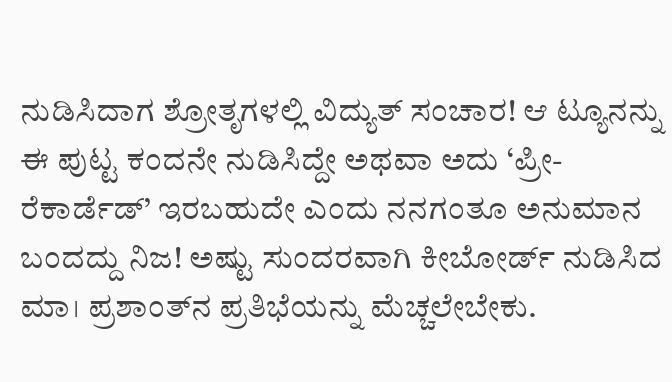ನುಡಿಸಿದಾಗ ಶ್ರೋತೃಗಳಲ್ಲಿ ವಿದ್ಯುತ್‌ ಸಂಚಾರ! ಆ ಟ್ಯೂನನ್ನು ಈ ಪುಟ್ಟ ಕಂದನೇ ನುಡಿಸಿದ್ದೇ ಅಥವಾ ಅದು ‘ಪ್ರೀ-ರೆಕಾರ್ಡೆಡ್‌’ ಇರಬಹುದೇ ಎಂದು ನನಗಂತೂ ಅನುಮಾನ ಬಂದದ್ದು ನಿಜ! ಅಷ್ಟು ಸುಂದರವಾಗಿ ಕೀಬೋರ್ಡ್‌ ನುಡಿಸಿದ ಮಾ। ಪ್ರಶಾಂತ್‌ನ ಪ್ರತಿಭೆಯನ್ನು ಮೆಚ್ಚಲೇಬೇಕು.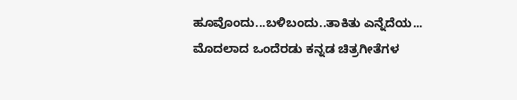ಹೂವೊಂದು...ಬಳಿಬಂದು..ತಾಕಿತು ಎನ್ನೆದೆಯ... ಮೊದಲಾದ ಒಂದೆರಡು ಕನ್ನಡ ಚಿತ್ರಗೀತೆಗಳ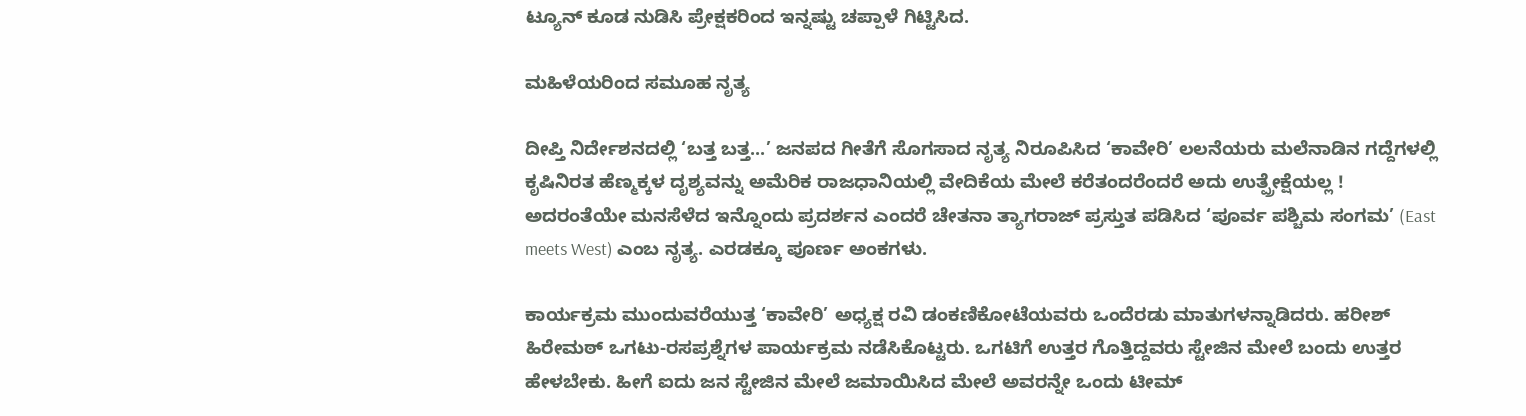ಟ್ಯೂನ್‌ ಕೂಡ ನುಡಿಸಿ ಪ್ರೇಕ್ಷಕರಿಂದ ಇನ್ನಷ್ಟು ಚಪ್ಪಾಳೆ ಗಿಟ್ಟಿಸಿದ.

ಮಹಿಳೆಯರಿಂದ ಸಮೂಹ ನೃತ್ಯ

ದೀಪ್ತಿ ನಿರ್ದೇಶನದಲ್ಲಿ ‘ಬತ್ತ ಬತ್ತ...’ ಜನಪದ ಗೀತೆಗೆ ಸೊಗಸಾದ ನೃತ್ಯ ನಿರೂಪಿಸಿದ ‘ಕಾವೇರಿ’ ಲಲನೆಯರು ಮಲೆನಾಡಿನ ಗದ್ದೆಗಳಲ್ಲಿ ಕೃಷಿನಿರತ ಹೆಣ್ಮಕ್ಕಳ ದೃಶ್ಯವನ್ನು ಅಮೆರಿಕ ರಾಜಧಾನಿಯಲ್ಲಿ ವೇದಿಕೆಯ ಮೇಲೆ ಕರೆತಂದರೆಂದರೆ ಅದು ಉತ್ಪ್ರೇಕ್ಷೆಯಲ್ಲ ! ಅದರಂತೆಯೇ ಮನಸೆಳೆದ ಇನ್ನೊಂದು ಪ್ರದರ್ಶನ ಎಂದರೆ ಚೇತನಾ ತ್ಯಾಗರಾಜ್‌ ಪ್ರಸ್ತುತ ಪಡಿಸಿದ ‘ಪೂರ್ವ ಪಶ್ಚಿಮ ಸಂಗಮ’ (East meets West) ಎಂಬ ನೃತ್ಯ. ಎರಡಕ್ಕೂ ಪೂರ್ಣ ಅಂಕಗಳು.

ಕಾರ್ಯಕ್ರಮ ಮುಂದುವರೆಯುತ್ತ ‘ಕಾವೇರಿ’ ಅಧ್ಯಕ್ಷ ರವಿ ಡಂಕಣಿಕೋಟೆಯವರು ಒಂದೆರಡು ಮಾತುಗಳನ್ನಾಡಿದರು. ಹರೀಶ್‌ ಹಿರೇಮಠ್‌ ಒಗಟು-ರಸಪ್ರಶ್ನೆಗಳ ಪಾರ್ಯಕ್ರಮ ನಡೆಸಿಕೊಟ್ಟರು. ಒಗಟಿಗೆ ಉತ್ತರ ಗೊತ್ತಿದ್ದವರು ಸ್ಟೇಜಿನ ಮೇಲೆ ಬಂದು ಉತ್ತರ ಹೇಳಬೇಕು. ಹೀಗೆ ಐದು ಜನ ಸ್ಟೇಜಿನ ಮೇಲೆ ಜಮಾಯಿಸಿದ ಮೇಲೆ ಅವರನ್ನೇ ಒಂದು ಟೀಮ್‌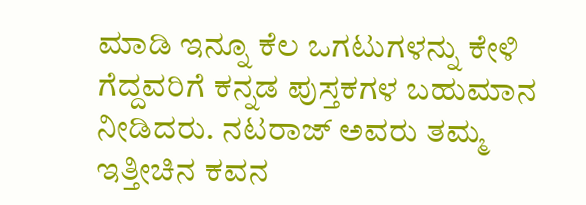ಮಾಡಿ ಇನ್ನೂ ಕೆಲ ಒಗಟುಗಳನ್ನು ಕೇಳಿ ಗೆದ್ದವರಿಗೆ ಕನ್ನಡ ಪುಸ್ತಕಗಳ ಬಹುಮಾನ ನೀಡಿದರು. ನಟರಾಜ್‌ ಅವರು ತಮ್ಮ ಇತ್ತೀಚಿನ ಕವನ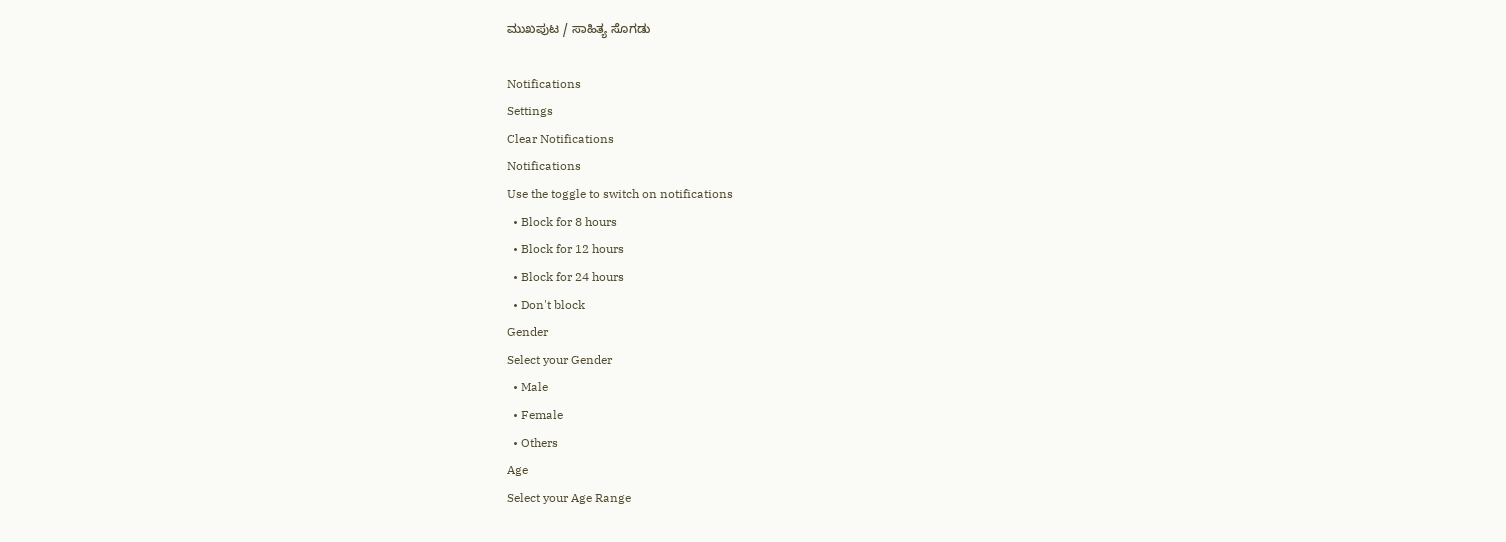ಮುಖಪುಟ / ಸಾಹಿತ್ಯ ಸೊಗಡು

Notifications
Settings
Clear Notifications
Notifications
Use the toggle to switch on notifications
  • Block for 8 hours
  • Block for 12 hours
  • Block for 24 hours
  • Don't block
Gender
Select your Gender
  • Male
  • Female
  • Others
Age
Select your Age Range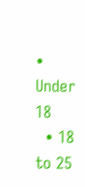• Under 18
  • 18 to 25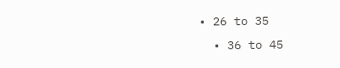• 26 to 35
  • 36 to 45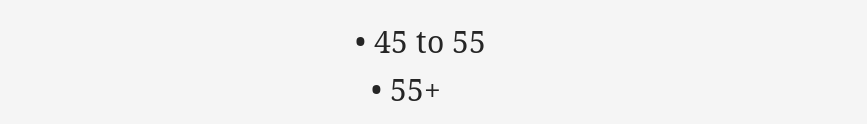• 45 to 55
  • 55+